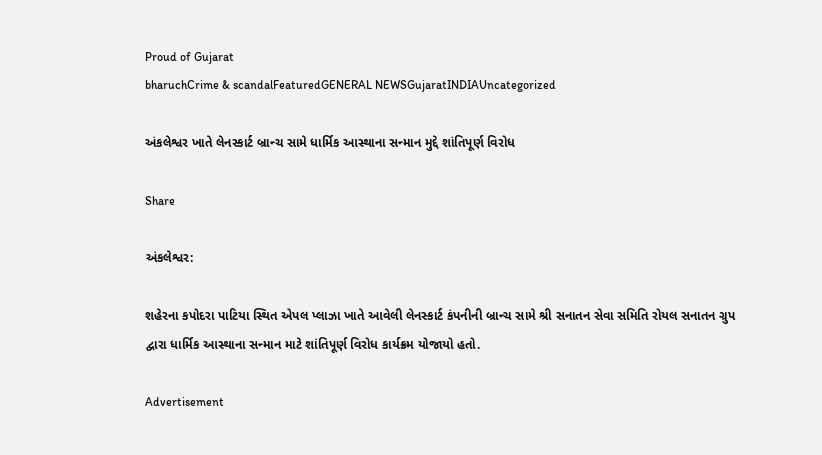Proud of Gujarat
bharuchCrime & scandalFeaturedGENERAL NEWSGujaratINDIAUncategorized

અંકલેશ્વર ખાતે લેનસ્કાર્ટ બ્રાન્ચ સામે ધાર્મિક આસ્થાના સન્માન મુદ્દે શાંતિપૂર્ણ વિરોધ

Share

અંકલેશ્વર:

શહેરના કપોદરા પાટિયા સ્થિત એપલ પ્લાઝા ખાતે આવેલી લેનસ્કાર્ટ કંપનીની બ્રાન્ચ સામે શ્રી સનાતન સેવા સમિતિ રોયલ સનાતન ગ્રુપ દ્વારા ધાર્મિક આસ્થાના સન્માન માટે શાંતિપૂર્ણ વિરોધ કાર્યક્રમ યોજાયો હતો.

Advertisement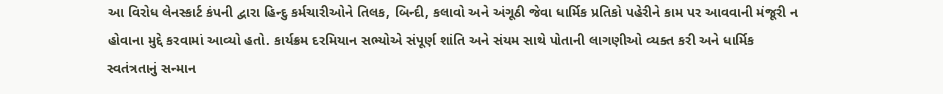આ વિરોધ લેનસ્કાર્ટ કંપની દ્વારા હિન્દુ કર્મચારીઓને તિલક, બિન્દી, કલાવો અને અંગૂઠી જેવા ધાર્મિક પ્રતિકો પહેરીને કામ પર આવવાની મંજૂરી ન હોવાના મુદ્દે કરવામાં આવ્યો હતો. કાર્યક્રમ દરમિયાન સભ્યોએ સંપૂર્ણ શાંતિ અને સંયમ સાથે પોતાની લાગણીઓ વ્યક્ત કરી અને ધાર્મિક સ્વતંત્રતાનું સન્માન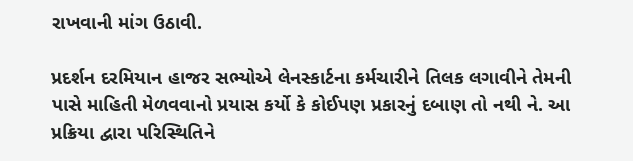રાખવાની માંગ ઉઠાવી.

પ્રદર્શન દરમિયાન હાજર સભ્યોએ લેનસ્કાર્ટના કર્મચારીને તિલક લગાવીને તેમની પાસે માહિતી મેળવવાનો પ્રયાસ કર્યો કે કોઈપણ પ્રકારનું દબાણ તો નથી ને. આ પ્રક્રિયા દ્વારા પરિસ્થિતિને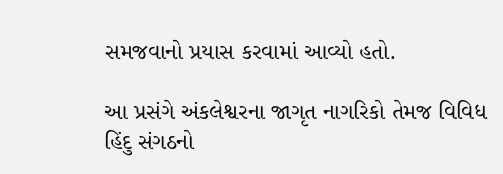સમજવાનો પ્રયાસ કરવામાં આવ્યો હતો.

આ પ્રસંગે અંકલેશ્વરના જાગૃત નાગરિકો તેમજ વિવિધ હિંદુ સંગઠનો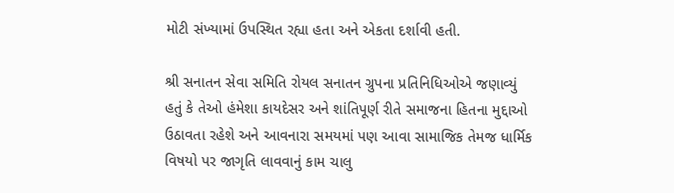મોટી સંખ્યામાં ઉપસ્થિત રહ્યા હતા અને એકતા દર્શાવી હતી.

શ્રી સનાતન સેવા સમિતિ રોયલ સનાતન ગ્રુપના પ્રતિનિધિઓએ જણાવ્યું હતું કે તેઓ હંમેશા કાયદેસર અને શાંતિપૂર્ણ રીતે સમાજના હિતના મુદ્દાઓ ઉઠાવતા રહેશે અને આવનારા સમયમાં પણ આવા સામાજિક તેમજ ધાર્મિક વિષયો પર જાગૃતિ લાવવાનું કામ ચાલુ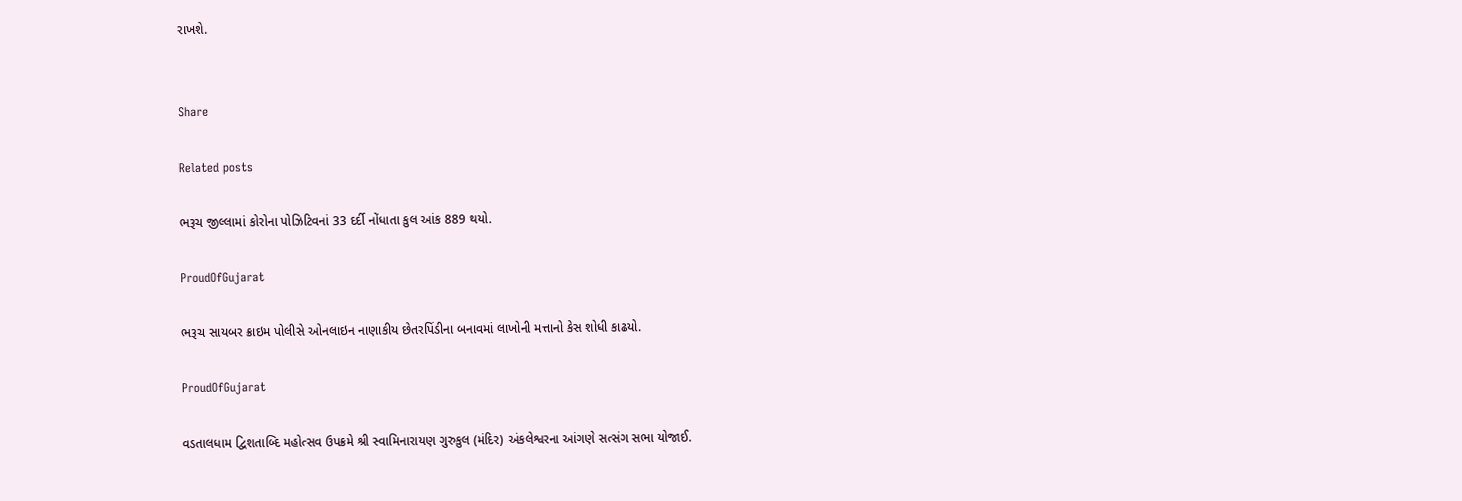રાખશે.


Share

Related posts

ભરૂચ જીલ્લામાં કોરોના પોઝિટિવનાં 33 દર્દી નોંધાતા કુલ આંક 889 થયો.

ProudOfGujarat

ભરૂચ સાયબર ક્રાઇમ પોલીસે ઓનલાઇન નાણાકીય છેતરપિંડીના બનાવમાં લાખોની મત્તાનો કેસ શોધી કાઢયો.

ProudOfGujarat

વડતાલધામ દ્વિશતાબ્દિ મહોત્સવ ઉપક્રમે શ્રી સ્વામિનારાયણ ગુરુકુલ (મંદિર) અંકલેશ્વરના આંગણે સત્સંગ સભા યોજાઈ.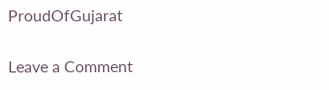ProudOfGujarat

Leave a Comment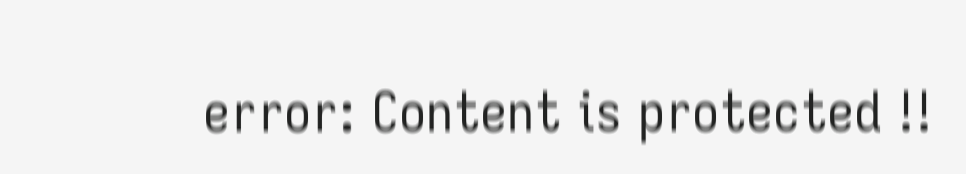error: Content is protected !!